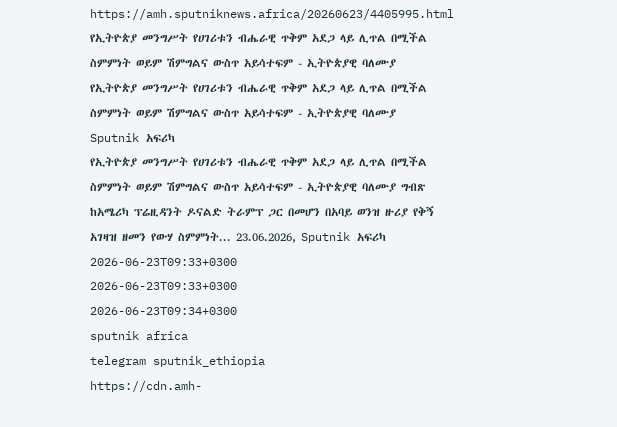https://amh.sputniknews.africa/20260623/4405995.html
የኢትዮጵያ መንግሥት የሀገሪቱን ብሔራዊ ጥቅም አደጋ ላይ ሊጥል በሚችል ስምምነት ወይም ሽምግልና ውስጥ አይሳተፍም - ኢትዮጵያዊ ባለሙያ
የኢትዮጵያ መንግሥት የሀገሪቱን ብሔራዊ ጥቅም አደጋ ላይ ሊጥል በሚችል ስምምነት ወይም ሽምግልና ውስጥ አይሳተፍም - ኢትዮጵያዊ ባለሙያ
Sputnik አፍሪካ
የኢትዮጵያ መንግሥት የሀገሪቱን ብሔራዊ ጥቅም አደጋ ላይ ሊጥል በሚችል ስምምነት ወይም ሽምግልና ውስጥ አይሳተፍም - ኢትዮጵያዊ ባለሙያ ግብጽ ከአሜሪካ ፕሬዚዳንት ዶናልድ ትራምፕ ጋር በመሆን በአባይ ወንዝ ዙሪያ የቅኝ አገዛዝ ዘመን የውሃ ስምምነት... 23.06.2026, Sputnik አፍሪካ
2026-06-23T09:33+0300
2026-06-23T09:33+0300
2026-06-23T09:34+0300
sputnik africa
telegram sputnik_ethiopia
https://cdn.amh-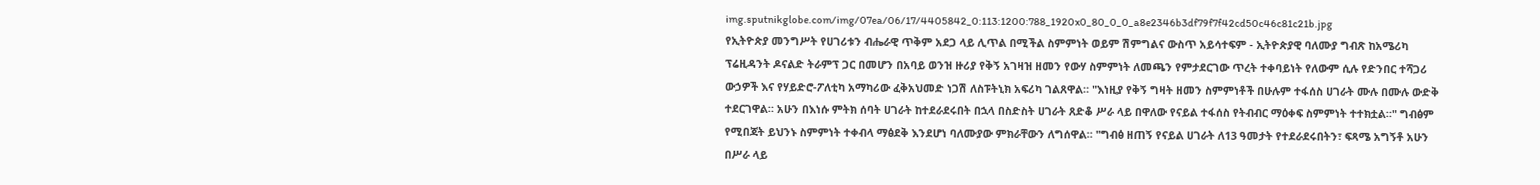img.sputnikglobe.com/img/07ea/06/17/4405842_0:113:1200:788_1920x0_80_0_0_a8e2346b3df79f7f42cd50c46c81c21b.jpg
የኢትዮጵያ መንግሥት የሀገሪቱን ብሔራዊ ጥቅም አደጋ ላይ ሊጥል በሚችል ስምምነት ወይም ሽምግልና ውስጥ አይሳተፍም - ኢትዮጵያዊ ባለሙያ ግብጽ ከአሜሪካ ፕሬዚዳንት ዶናልድ ትራምፕ ጋር በመሆን በአባይ ወንዝ ዙሪያ የቅኝ አገዛዝ ዘመን የውሃ ስምምነት ለመጫን የምታደርገው ጥረት ተቀባይነት የለውም ሲሉ የድንበር ተሻጋሪ ውኃዎች እና የሃይድሮ-ፖለቲካ አማካሪው ፈቅአህመድ ነጋሽ ለስፑትኒክ አፍሪካ ገልጸዋል። "እነዚያ የቅኝ ግዛት ዘመን ስምምነቶች በሁሉም ተፋሰስ ሀገራት ሙሉ በሙሉ ውድቅ ተደርገዋል። አሁን በእነሱ ምትክ ሰባት ሀገራት ከተደራደሩበት በኋላ በስድስት ሀገራት ጸድቆ ሥራ ላይ በዋለው የናይል ተፋሰስ የትብብር ማዕቀፍ ስምምነት ተተክቷል።" ግብፅም የሚበጃት ይህንኑ ስምምነት ተቀብላ ማፅደቅ እንደሆነ ባለሙያው ምክራቸውን ለግሰዋል። "ግብፅ ዘጠኝ የናይል ሀገራት ለ13 ዓመታት የተደራደሩበትን፣ ፍጻሜ አግኝቶ አሁን በሥራ ላይ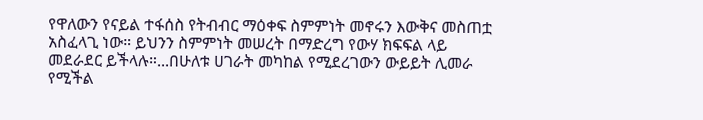የዋለውን የናይል ተፋሰስ የትብብር ማዕቀፍ ስምምነት መኖሩን እውቅና መስጠቷ አስፈላጊ ነው። ይህንን ስምምነት መሠረት በማድረግ የውሃ ክፍፍል ላይ መደራደር ይችላሉ።...በሁለቱ ሀገራት መካከል የሚደረገውን ውይይት ሊመራ የሚችል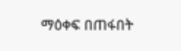ማዕቀፍ በጠፋበት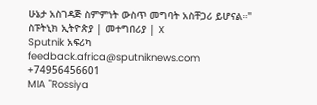ሁኔታ አስገዳጅ ስምምነት ውስጥ መግባት አስቸጋሪ ይሆናል።" ስፑትኒክ ኢትዮጵያ | መተግበሪያ | X
Sputnik አፍሪካ
feedback.africa@sputniknews.com
+74956456601
MIA "Rossiya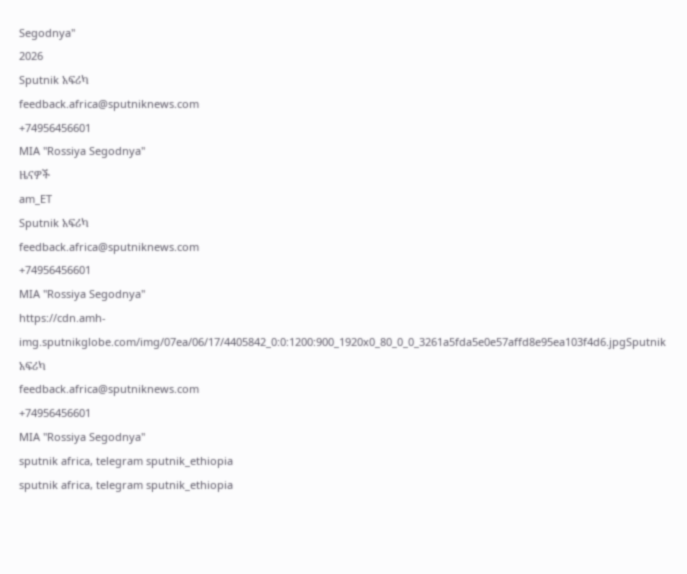Segodnya"
2026
Sputnik አፍሪካ
feedback.africa@sputniknews.com
+74956456601
MIA "Rossiya Segodnya"
ዜናዎች
am_ET
Sputnik አፍሪካ
feedback.africa@sputniknews.com
+74956456601
MIA "Rossiya Segodnya"
https://cdn.amh-img.sputnikglobe.com/img/07ea/06/17/4405842_0:0:1200:900_1920x0_80_0_0_3261a5fda5e0e57affd8e95ea103f4d6.jpgSputnik አፍሪካ
feedback.africa@sputniknews.com
+74956456601
MIA "Rossiya Segodnya"
sputnik africa, telegram sputnik_ethiopia
sputnik africa, telegram sputnik_ethiopia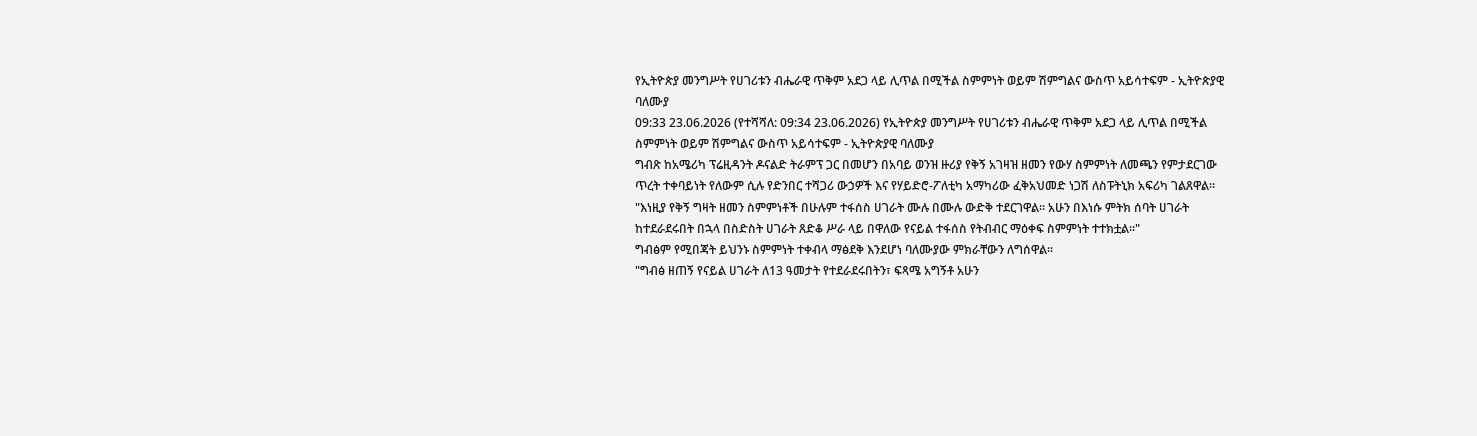የኢትዮጵያ መንግሥት የሀገሪቱን ብሔራዊ ጥቅም አደጋ ላይ ሊጥል በሚችል ስምምነት ወይም ሽምግልና ውስጥ አይሳተፍም - ኢትዮጵያዊ ባለሙያ
09:33 23.06.2026 (የተሻሻለ: 09:34 23.06.2026) የኢትዮጵያ መንግሥት የሀገሪቱን ብሔራዊ ጥቅም አደጋ ላይ ሊጥል በሚችል ስምምነት ወይም ሽምግልና ውስጥ አይሳተፍም - ኢትዮጵያዊ ባለሙያ
ግብጽ ከአሜሪካ ፕሬዚዳንት ዶናልድ ትራምፕ ጋር በመሆን በአባይ ወንዝ ዙሪያ የቅኝ አገዛዝ ዘመን የውሃ ስምምነት ለመጫን የምታደርገው ጥረት ተቀባይነት የለውም ሲሉ የድንበር ተሻጋሪ ውኃዎች እና የሃይድሮ-ፖለቲካ አማካሪው ፈቅአህመድ ነጋሽ ለስፑትኒክ አፍሪካ ገልጸዋል።
"እነዚያ የቅኝ ግዛት ዘመን ስምምነቶች በሁሉም ተፋሰስ ሀገራት ሙሉ በሙሉ ውድቅ ተደርገዋል። አሁን በእነሱ ምትክ ሰባት ሀገራት ከተደራደሩበት በኋላ በስድስት ሀገራት ጸድቆ ሥራ ላይ በዋለው የናይል ተፋሰስ የትብብር ማዕቀፍ ስምምነት ተተክቷል።"
ግብፅም የሚበጃት ይህንኑ ስምምነት ተቀብላ ማፅደቅ እንደሆነ ባለሙያው ምክራቸውን ለግሰዋል።
"ግብፅ ዘጠኝ የናይል ሀገራት ለ13 ዓመታት የተደራደሩበትን፣ ፍጻሜ አግኝቶ አሁን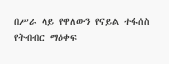በሥራ ላይ የዋለውን የናይል ተፋሰስ የትብብር ማዕቀፍ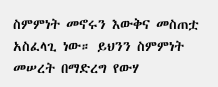ስምምነት መኖሩን እውቅና መስጠቷ አስፈላጊ ነው። ይህንን ስምምነት መሠረት በማድረግ የውሃ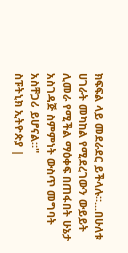ክፍፍል ላይ መደራደር ይችላሉ።...በሁለቱ ሀገራት መካከል የሚደረገውን ውይይት ሊመራ የሚችል ማዕቀፍ በጠፋበት ሁኔታ አስገዳጅ ስምምነት ውስጥ መግባት አስቸጋሪ ይሆናል።"
ስፑትኒክ ኢትዮጵያ |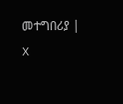መተግበሪያ | X